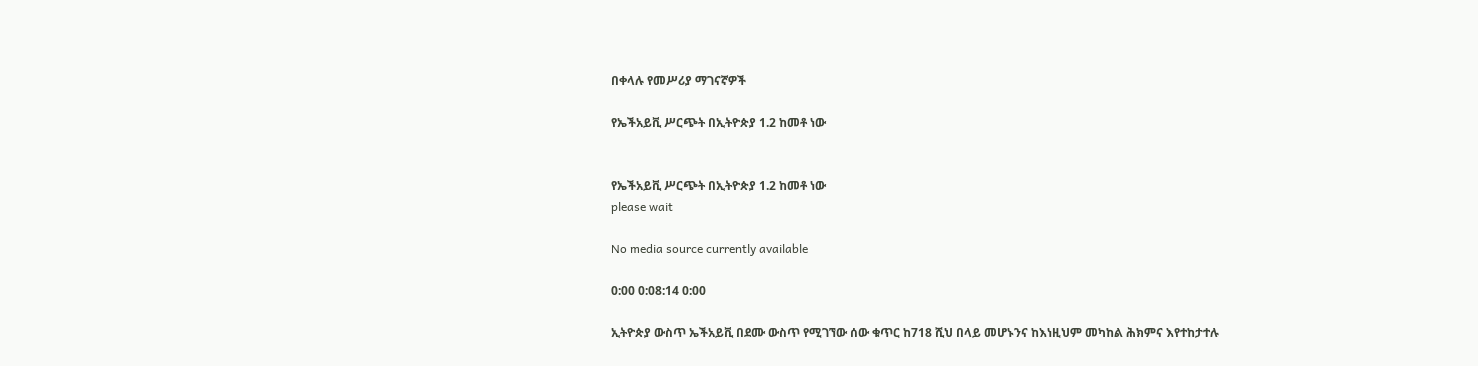በቀላሉ የመሥሪያ ማገናኛዎች

የኤችአይቪ ሥርጭት በኢትዮጵያ 1.2 ከመቶ ነው


የኤችአይቪ ሥርጭት በኢትዮጵያ 1.2 ከመቶ ነው
please wait

No media source currently available

0:00 0:08:14 0:00

ኢትዮጵያ ውስጥ ኤችአይቪ በደሙ ውስጥ የሚገኘው ሰው ቁጥር ከ718 ሺህ በላይ መሆኑንና ከእነዚህም መካከል ሕክምና እየተከታተሉ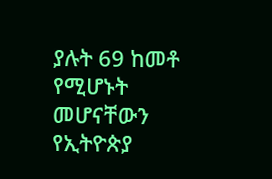ያሉት 69 ከመቶ የሚሆኑት መሆናቸውን የኢትዮጵያ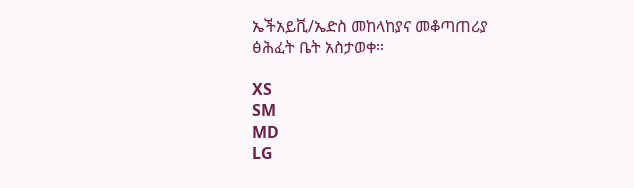ኤችአይቪ/ኤድስ መከላከያና መቆጣጠሪያ ፅሕፈት ቤት አስታወቀ።

XS
SM
MD
LG